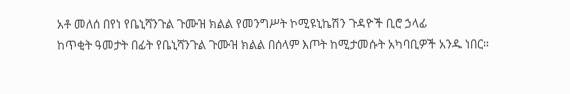አቶ መለሰ በየነ የቤኒሻንጉል ጉሙዝ ክልል የመንግሥት ኮሚዩኒኬሽን ጉዳዮች ቢሮ ኃላፊ
ከጥቂት ዓመታት በፊት የቤኒሻንጉል ጉሙዝ ክልል በሰላም እጦት ከሚታመሱት አካባቢዎች አንዱ ነበር።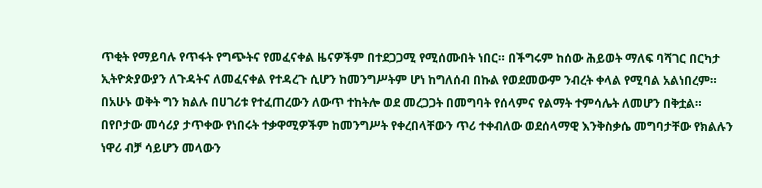ጥቂት የማይባሉ የጥፋት የግጭትና የመፈናቀል ዜናዎችም በተደጋጋሚ የሚሰሙበት ነበር። በችግሩም ከሰው ሕይወት ማለፍ ባሻገር በርካታ ኢትዮጵያውያን ለጉዳትና ለመፈናቀል የተዳረጉ ሲሆን ከመንግሥትም ሆነ ከግለሰብ በኩል የወደመውም ንብረት ቀላል የሚባል አልነበረም። በአሁኑ ወቅት ግን ክልሉ በሀገሪቱ የተፈጠረውን ለውጥ ተከትሎ ወደ መረጋጋት በመግባት የሰላምና የልማት ተምሳሌት ለመሆን በቅቷል።
በየቦታው መሳሪያ ታጥቀው የነበሩት ተቃዋሚዎችም ከመንግሥት የቀረበላቸውን ጥሪ ተቀብለው ወደሰላማዊ እንቅስቃሴ መግባታቸው የክልሉን ነዋሪ ብቻ ሳይሆን መላውን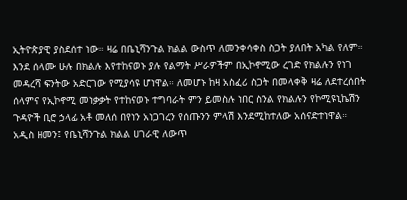ኢትዮጵያዊ ያስደሰተ ነው። ዛሬ በቤኒሻንጉል ክልል ውስጥ ለመንቀሳቀስ ስጋት ያለበት አካል የለም። እንደ ሰላሙ ሁሉ በክልሉ እየተከናወኑ ያሉ የልማት ሥራዎችም በኢኮኖሚው ረገድ የክልሉን የነገ መዳረሻ ፍንትው አድርገው የሚያሳዩ ሆነዋል። ለመሆኑ ከዛ አስፈሪ ስጋት በመላቀቅ ዛሬ ለደተረሰበት ሰላምና የኢኮኖሚ መነቃቃት የተከናወኑ ተግባራት ምን ይመስሉ ነበር ስንል የክልሉን የኮሚዩኒኬሽን ጉዳዮች ቢሮ ኃላፊ አቶ መለሰ በየነን አነጋገረን የሰጡንን ምላሽ እንደሚከተለው አሰናድተነዋል።
አዲስ ዘመን፤ የቤኒሻንጉል ክልል ሀገራዊ ለውጥ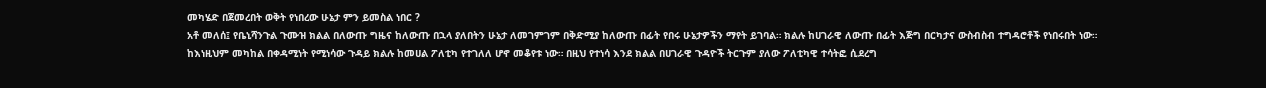መካሄድ በጀመረበት ወቅት የነበረው ሁኔታ ምን ይመስል ነበር ?
አቶ መለሰ፤ የቤኒሻንጉል ጉሙዝ ክልል በለውጡ ግዜና ከለውጡ በኋላ ያለበትን ሁኔታ ለመገምገም በቅድሚያ ከለውጡ በፊት የበሩ ሁኔታዎችን ማየት ይገባል። ክልሉ ከሀገራዊ ለውጡ በፊት እጅግ በርካታና ውስብስብ ተግዳሮቶች የነበሩበት ነው። ከእነዚህም መካከል በቀዳሚነት የሚነሳው ጉዳይ ክልሉ ከመሀል ፖለቲካ የተገለለ ሆኖ መቆየቱ ነው። በዚህ የተነሳ እንደ ክልል በሀገራዊ ጉዳዮች ትርጉም ያለው ፖለቲካዊ ተሳትፎ ሲደረግ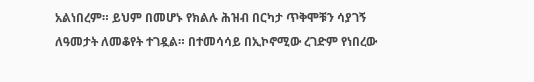አልነበረም። ይህም በመሆኑ የክልሉ ሕዝብ በርካታ ጥቅሞቹን ሳያገኝ ለዓመታት ለመቆየት ተገዷል። በተመሳሳይ በኢኮኖሚው ረገድም የነበረው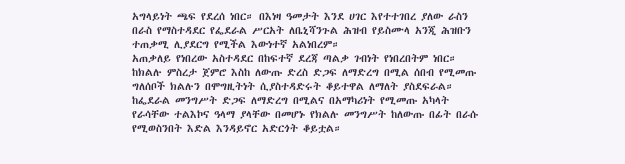አግላይነት ጫፍ የደረሰ ነበር። በእነዛ ዓመታት እንደ ሀገር እየተተገበረ ያለው ራስን በራስ የማስተዳደር የፌደራል ሥርአት ለቤኒሻንጉል ሕዝብ የይስሙላ አንጂ ሕዝቡን ተጠቃሚ ሊያደርግ የሚችል እውነተኛ አልነበረም።
አጠቃለይ የነበረው አስተዳደር በከፍተኛ ደረጃ ጣልቃ ገብነት የነበረበትም ነበር። ከክልሉ ምስረታ ጀምሮ እስከ ለውጡ ድረስ ድጋፍ ለማድረግ በሚል ሰበብ የሚመጡ ግለሰቦች ክልሉን በሞግዚትነት ሲያስተዳድሩት ቆይተዋል ለማለት ያስደፍራል። ከፌደራል መንግሥት ድጋፍ ለማድረግ በሚልና በአማካሪነት የሚመጡ አካላት የራሳቸው ተልእኮና ዓላማ ያላቸው በመሆኑ የክልሉ መንግሥት ከለውጡ በፊት በራሱ የሚወስንበት እድል እንዳይኖር አድርጎት ቆይቷል።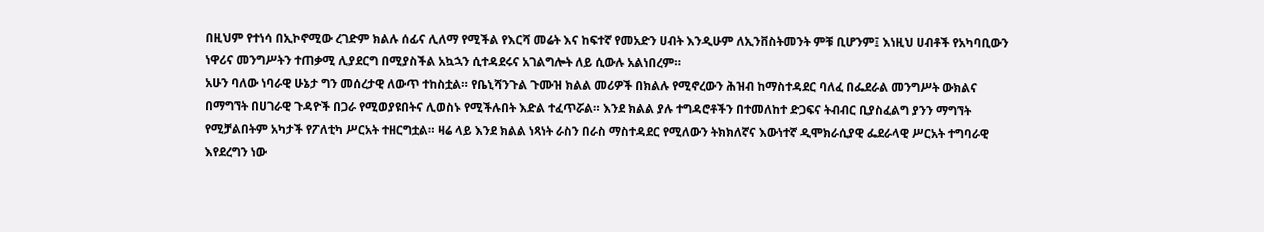በዚህም የተነሳ በኢኮኖሚው ረገድም ክልሉ ሰፊና ሊለማ የሚችል የእርሻ መሬት እና ከፍተኛ የመአድን ሀብት እንዲሁም ለኢንቨስትመንት ምቹ ቢሆንም፤ እነዚህ ሀብቶች የአካባቢውን ነዋሪና መንግሥትን ተጠቃሚ ሊያደርግ በሚያስችል አኳኋን ሲተዳደሩና አገልግሎት ለይ ሲውሉ አልነበረም።
አሁን ባለው ነባራዊ ሁኔታ ግን መሰረታዊ ለውጥ ተከስቷል። የቤኒሻንጉል ጉሙዝ ክልል መሪዎች በክልሉ የሚኖረውን ሕዝብ ከማስተዳደር ባለፈ በፌደራል መንግሥት ውክልና በማግኘት በሀገራዊ ጉዳዮች በጋራ የሚወያዩበትና ሊወስኑ የሚችሉበት እድል ተፈጥሯል። እንደ ክልል ያሉ ተግዳሮቶችን በተመለከተ ድጋፍና ትብብር ቢያስፈልግ ያንን ማግኘት የሚቻልበትም አካታች የፖለቲካ ሥርአት ተዘርግቷል። ዛሬ ላይ እንደ ክልል ነጻነት ራስን በራስ ማስተዳደር የሚለውን ትክክለኛና እውነተኛ ዲሞክራሲያዊ ፌደራላዊ ሥርአት ተግባራዊ እየደረግን ነው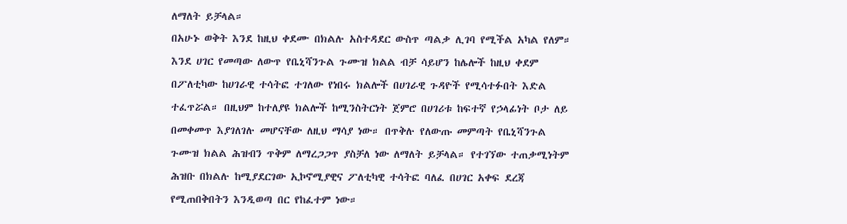ለማለት ይቻላል።
በአሁኑ ወቅት እንደ ከዚህ ቀደሙ በክልሉ አስተዳደር ውስጥ ጣልቃ ሊገባ የሚችል አካል የለም። እንደ ሀገር የመጣው ለውጥ የቤኒሻንጉል ጉሙዝ ክልል ብቻ ሳይሆን ከሌሎች ከዚህ ቀደም በፖለቲካው ከሀገራዊ ተሳትፎ ተገለው የነበሩ ክልሎች በሀገራዊ ጉዳዮች የሚሳተፉበት እድል ተፈጥሯል። በዚህም ከተለያዩ ክልሎች ከሚንስትርነት ጀምሮ በሀገሪቱ ከፍተኛ የኃላፊነት ቦታ ለይ በመቀመጥ እያገለገሉ መሆናቸው ለዚህ ማሳያ ነው። በጥቅሉ የለውጡ መምጣት የቤኒሻንጉል ጉሙዝ ክልል ሕዝብን ጥቅም ለማረጋጋጥ ያስቻለ ነው ለማለት ይቻላል። የተገኘው ተጠቃሚነትም ሕዝቡ በክልሉ ከሚያደርገው ኢኮኖሚያዊና ፖለቲካዊ ተሳትፎ ባለፈ በሀገር አቀፍ ደረጃ የሚጠበቅበትን እንዲወጣ በር የከፈተም ነው።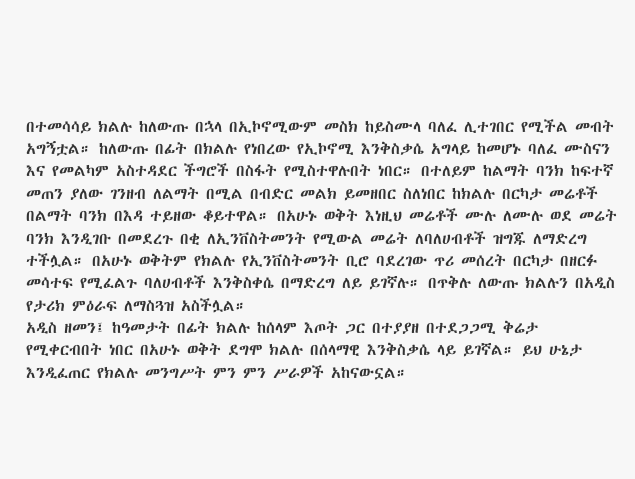በተመሳሳይ ክልሉ ከለውጡ በኋላ በኢኮኖሚውም መስክ ከይስሙላ ባለፈ ሊተገበር የሚችል መብት አግኝቷል። ከለውጡ በፊት በክልሉ የነበረው የኢኮኖሚ እንቅስቃሴ አግላይ ከመሆኑ ባለፈ ሙስናን እና የመልካም አስተዳደር ችግሮች በስፋት የሚስተዋሉበት ነበር። በተለይም ከልማት ባንክ ከፍተኛ መጠን ያለው ገንዘብ ለልማት በሚል በብድር መልክ ይመዘበር ስለነበር ከክልሉ በርካታ መሬቶች በልማት ባንክ በእዳ ተይዘው ቆይተዋል። በአሁኑ ወቅት እነዚህ መሬቶች ሙሉ ለሙሉ ወደ መሬት ባንክ እንዲገቡ በመደረጉ በቂ ለኢንቨስትመንት የሚውል መሬት ለባለሀብቶች ዝግጁ ለማድረግ ተችሏል። በአሁኑ ወቅትም የክልሉ የኢንቨስትመንት ቢሮ ባደረገው ጥሪ መሰረት በርካታ በዘርፉ መሳተፍ የሚፈልጉ ባለሀብቶች እንቅስቀሴ በማድረግ ለይ ይገኛሉ። በጥቅሉ ለውጡ ክልሉን በአዲስ የታሪክ ምዕራፍ ለማስጓዝ አስችሏል።
አዲስ ዘመን፤ ከዓመታት በፊት ክልሉ ከሰላም እጦት ጋር በተያያዘ በተደጋጋሚ ቅሬታ የሚቀርብበት ነበር በአሁኑ ወቅት ደግሞ ክልሉ በሰላማዊ እንቅስቃሴ ላይ ይገኛል። ይህ ሁኔታ እንዲፈጠር የክልሉ መንግሥት ምን ምን ሥራዎች አከናውኗል።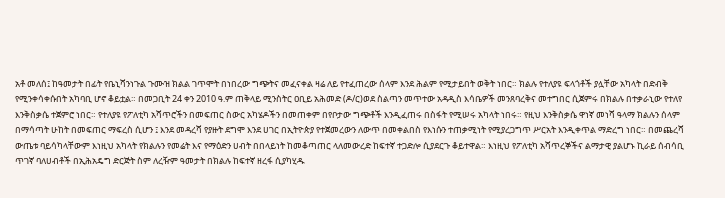አቶ መለሰ፤ ከዓመታት በፊት የቤኒሻንነጉል ጉሙዝ ክልል ገጥሞት በነበረው ግጭትና መፈናቀል ዛሬ ለይ የተፈጠረው ሰላም እንደ ሕልም የሚታይበት ወቅት ነበር። ክልሉ የተለያዩ ፍላጎቶች ያሏቸው አካላት በድብቅ የሚንቀሳቀሱበት አካባቢ ሆኖ ቆይቷል። በመጋቢት 24 ቀን 2010 ዓ.ም ጠቅላይ ሚንስትር ዐቢይ አሕመድ (ዶ/ር)ወደ ስልጣን መጥተው አዳዲስ እሳቤዎች መንጸባረቅና መተግበር ሲጀምሩ በክልሉ በተቃራኒው የተለየ እንቅስቃሴ ተጀምሮ ነበር። የተለያዩ የፖለቲካ አሻጥሮችን በመፍጠር ስውር አካሄዶችን በመጠቀም በየቦታው ግጭቶች እንዲፈጠሩ በስፋት የሚሠሩ አካላት ነበሩ። የዚህ እንቅስቃሴ ዋነኛ መነሻ ዓላማ ክልሉን ሰላም በማሳጣት ሁከት በመፍጠር ማፍረስ ሲሆን ፤ እንደ መዳረሻ የያዙት ደግሞ እንደ ሀገር በኢትዮጵያ የተጀመረውን ለውጥ በመቀልበስ የእነሱን ተጠቃሚነት የሚያረጋግጥ ሥርአት እንዲቀጥል ማድረግ ነበር። በመጨረሻ ውጤቱ ባይሳካላቸውም እነዚህ አካላት የክልሉን የመሬት እና የማዕድን ሀብት በበላይነት ከመቆጣጠር ላለመውረድ ከፍተኛ ተጋድሎ ሲያደርጉ ቆይተዋል። እነዚህ የፖለቲካ አሻጥረኞችና ልማታዊ ያልሆኑ ኪራይ ሰብሳቢ ጥገኛ ባለሀብቶች በኢሕአዴግ ድርጅት ስም ለረዥም ዓመታት በክልሉ ከፍተኛ ዘረፋ ሲያካሂዱ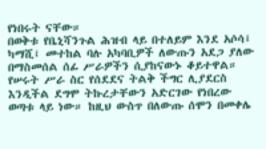የነበሩት ናቸው።
በወቅቱ የቤኒሻንጉል ሕዝብ ላይ በተለይም እንደ አሶሳ፤ ካማሺ፤ መተከል ባሉ አካባቢዎች ለውጡን አደጋ ያለው በማስመሰል ሰፊ ሥራዎችን ሲያከናውኑ ቆይተዋል። የሠሩት ሥራ ስር የሰደደና ትልቅ ችግር ሊያደርስ እንዲችል ደግሞ ትኩረታቸውን አድርገው የነበረው ወጣቱ ላይ ነው። ከዚህ ውስጥ በለውጡ ሰሞን በመቀሌ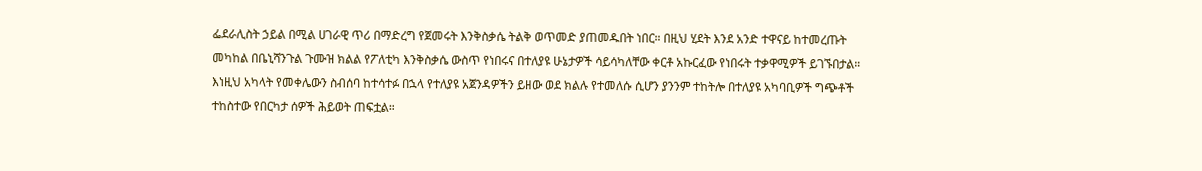ፌደራሊስት ኃይል በሚል ሀገራዊ ጥሪ በማድረግ የጀመሩት እንቅስቃሴ ትልቅ ወጥመድ ያጠመዱበት ነበር። በዚህ ሂደት እንደ አንድ ተዋናይ ከተመረጡት መካከል በቤኒሻንጉል ጉሙዝ ክልል የፖለቲካ እንቅስቃሴ ውስጥ የነበሩና በተለያዩ ሁኔታዎች ሳይሳካለቸው ቀርቶ አኩርፈው የነበሩት ተቃዋሚዎች ይገኙበታል።
እነዚህ አካላት የመቀሌውን ስብሰባ ከተሳተፉ በኋላ የተለያዩ አጀንዳዎችን ይዘው ወደ ክልሉ የተመለሱ ሲሆን ያንንም ተከትሎ በተለያዩ አካባቢዎች ግጭቶች ተከስተው የበርካታ ሰዎች ሕይወት ጠፍቷል።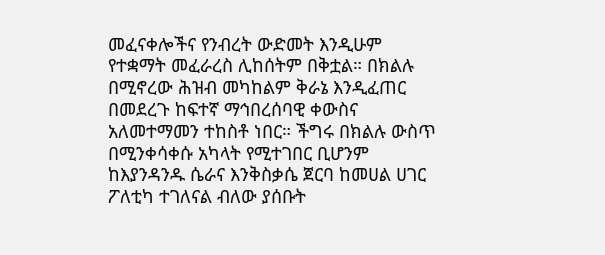መፈናቀሎችና የንብረት ውድመት እንዲሁም የተቋማት መፈራረስ ሊከሰትም በቅቷል። በክልሉ በሚኖረው ሕዝብ መካከልም ቅራኔ እንዲፈጠር በመደረጉ ከፍተኛ ማኅበረሰባዊ ቀውስና አለመተማመን ተከስቶ ነበር። ችግሩ በክልሉ ውስጥ በሚንቀሳቀሱ አካላት የሚተገበር ቢሆንም ከእያንዳንዱ ሴራና እንቅስቃሴ ጀርባ ከመሀል ሀገር ፖለቲካ ተገለናል ብለው ያሰቡት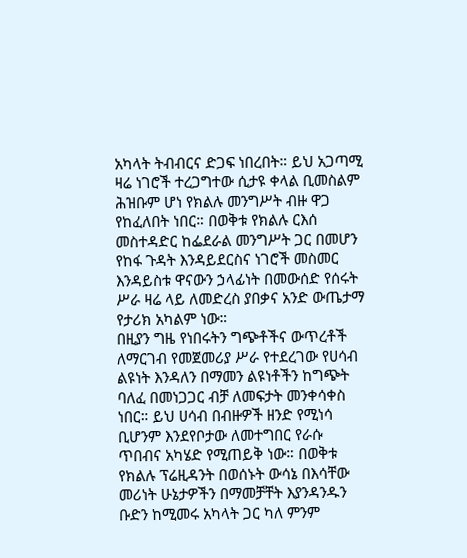አካላት ትብብርና ድጋፍ ነበረበት። ይህ አጋጣሚ ዛሬ ነገሮች ተረጋግተው ሲታዩ ቀላል ቢመስልም ሕዝቡም ሆነ የክልሉ መንግሥት ብዙ ዋጋ የከፈለበት ነበር። በወቅቱ የክልሉ ርእሰ መስተዳድር ከፌደራል መንግሥት ጋር በመሆን የከፋ ጉዳት እንዳይደርስና ነገሮች መስመር እንዳይስቱ ዋናውን ኃላፊነት በመውሰድ የሰሩት ሥራ ዛሬ ላይ ለመድረስ ያበቃና አንድ ውጤታማ የታሪክ አካልም ነው።
በዚያን ግዜ የነበሩትን ግጭቶችና ውጥረቶች ለማርገብ የመጀመሪያ ሥራ የተደረገው የሀሳብ ልዩነት እንዳለን በማመን ልዩነቶችን ከግጭት ባለፈ በመነጋጋር ብቻ ለመፍታት መንቀሳቀስ ነበር። ይህ ሀሳብ በብዙዎች ዘንድ የሚነሳ ቢሆንም እንደየቦታው ለመተግበር የራሱ ጥበብና አካሄድ የሚጠይቅ ነው። በወቅቱ የክልሉ ፕሬዚዳንት በወሰኑት ውሳኔ በእሳቸው መሪነት ሁኔታዎችን በማመቻቸት እያንዳንዱን ቡድን ከሚመሩ አካላት ጋር ካለ ምንም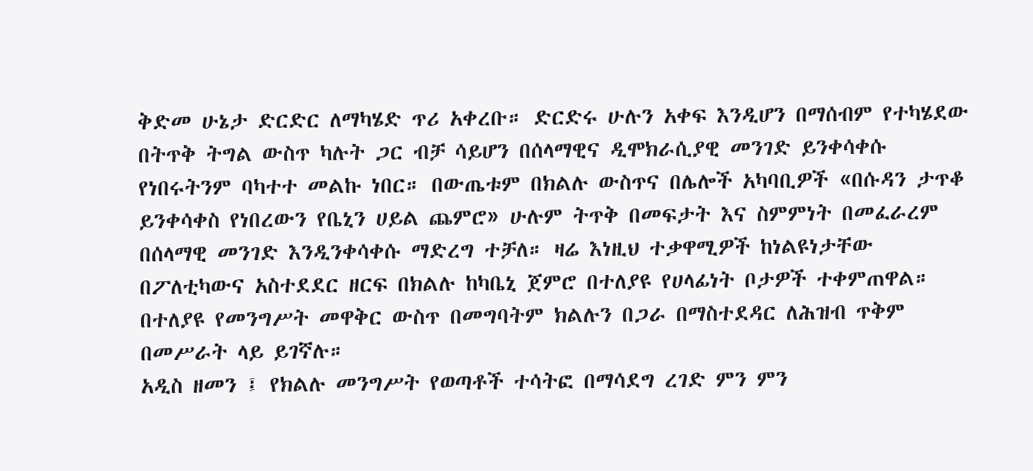ቅድመ ሁኔታ ድርድር ለማካሄድ ጥሪ አቀረቡ። ድርድሩ ሁሉን አቀፍ እንዲሆን በማሰብም የተካሄደው በትጥቅ ትግል ውስጥ ካሉት ጋር ብቻ ሳይሆን በሰላማዊና ዲሞክራሲያዊ መንገድ ይንቀሳቀሱ የነበሩትንም ባካተተ መልኩ ነበር። በውጤቱም በክልሉ ውስጥና በሌሎች አካባቢዎች «በሱዳን ታጥቆ ይንቀሳቀስ የነበረውን የቤኒን ሀይል ጨምሮ» ሁሉም ትጥቅ በመፍታት እና ስምምነት በመፈራረም በሰላማዊ መንገድ እንዲንቀሳቀሱ ማድረግ ተቻለ። ዛሬ እነዚህ ተቃዋሚዎች ከነልዩነታቸው በፖለቲካውና አስተደደር ዘርፍ በክልሉ ከካቤኒ ጀምሮ በተለያዩ የሀላፊነት ቦታዎች ተቀምጠዋል። በተለያዩ የመንግሥት መዋቅር ውስጥ በመግባትም ክልሉን በጋራ በማስተደዳር ለሕዝብ ጥቅም በመሥራት ላይ ይገኛሉ።
አዲስ ዘመን ፤ የክልሉ መንግሥት የወጣቶች ተሳትፎ በማሳደግ ረገድ ምን ምን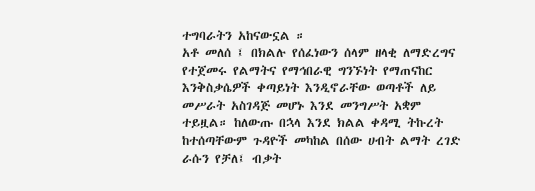ተግባራትን አከናውኗል ።
አቶ መለሰ ፤ በክልሉ የሰፈነውን ሰላም ዘላቂ ለማድረግና የተጀመሩ የልማትና የማኅበራዊ ግንኙነት የማጠናከር እንቅስቃሴዎች ቀጣይነት እንዲኖራቸው ወጣቶች ለይ መሥራት አስገዳጅ መሆኑ እንደ መንግሥት አቋም ተይዟል። ከለውጡ በኋላ እንደ ክልል ቀዳሚ ትኩረት ከተሰጣቸውም ጉዳዮች መካከል በሰው ሀብት ልማት ረገድ ራሱን የቻለ፤ ብቃት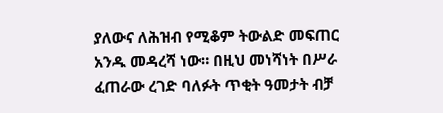ያለውና ለሕዝብ የሚቆም ትውልድ መፍጠር አንዱ መዳረሻ ነው። በዚህ መነሻነት በሥራ ፈጠራው ረገድ ባለፉት ጥቂት ዓመታት ብቻ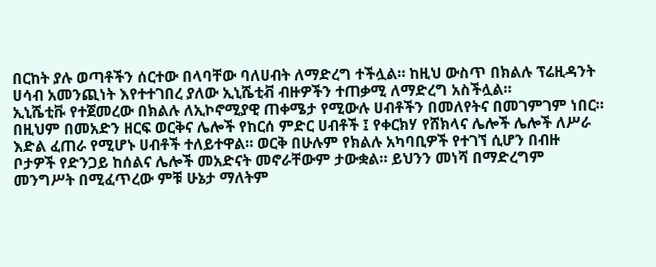በርከት ያሉ ወጣቶችን ሰርተው በላባቸው ባለሀብት ለማድረግ ተችሏል። ከዚህ ውስጥ በክልሉ ፕሬዚዳንት ሀሳብ አመንጪነት እየተተገበረ ያለው ኢኒሼቲቭ ብዙዎችን ተጠቃሚ ለማድረግ አስችሏል።
ኢኒሼቲቩ የተጀመረው በክልሉ ለኢኮኖሚያዊ ጠቀሜታ የሚውሉ ሀብቶችን በመለየትና በመገምገም ነበር። በዚህም በመአድን ዘርፍ ወርቅና ሌሎች የከርሰ ምድር ሀብቶች ፤ የቀርክሃ የሸክላና ሌሎች ሌሎች ለሥራ እድል ፈጠራ የሚሆኑ ሀብቶች ተለይተዋል። ወርቅ በሁሉም የክልሉ አካባቢዎች የተገኘ ሲሆን በብዙ ቦታዎች የድንጋይ ከሰልና ሌሎች መአድናት መኖራቸውም ታውቋል። ይህንን መነሻ በማድረግም መንግሥት በሚፈጥረው ምቹ ሁኔታ ማለትም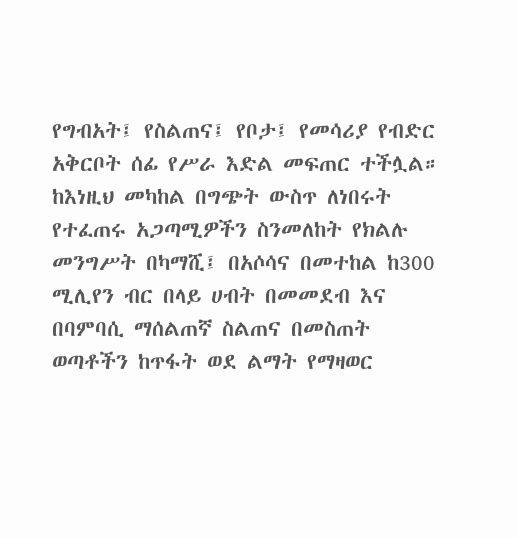የግብአት፤ የስልጠና፤ የቦታ፤ የመሳሪያ የብድር አቅርቦት ሰፊ የሥራ እድል መፍጠር ተችሏል።
ከእነዚህ መካከል በግጭት ውስጥ ለነበሩት የተፈጠሩ አጋጣሚዎችን ስንመለከት የክልሉ መንግሥት በካማሺ፤ በአሶሳና በመተከል ከ300 ሚሊየን ብር በላይ ሀብት በመመደብ እና በባምባሲ ማሰልጠኛ ስልጠና በመስጠት ወጣቶችን ከጥፋት ወደ ልማት የማዛወር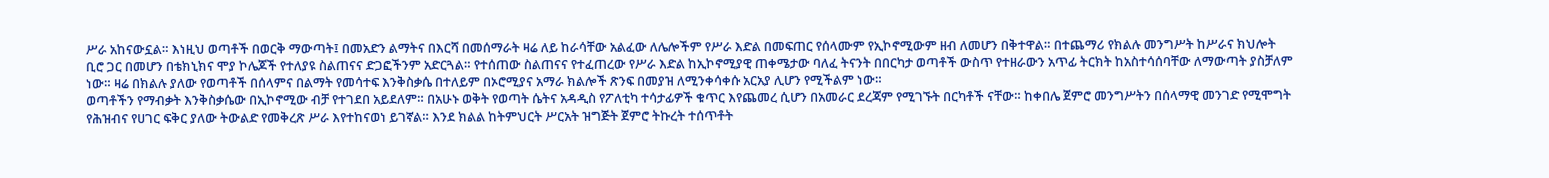ሥራ አከናውኗል። እነዚህ ወጣቶች በወርቅ ማውጣት፤ በመአድን ልማትና በእርሻ በመሰማራት ዛሬ ለይ ከራሳቸው አልፈው ለሌሎችም የሥራ እድል በመፍጠር የሰላሙም የኢኮኖሚውም ዘብ ለመሆን በቅተዋል። በተጨማሪ የክልሉ መንግሥት ከሥራና ክህሎት ቢሮ ጋር በመሆን በቴክኒክና ሞያ ኮሌጆች የተለያዩ ስልጠናና ድጋፎችንም አድርጓል። የተሰጠው ስልጠናና የተፈጠረው የሥራ እድል ከኢኮኖሚያዊ ጠቀሜታው ባለፈ ትናንት በበርካታ ወጣቶች ውስጥ የተዘራውን አጥፊ ትርክት ከአስተሳሰባቸው ለማውጣት ያስቻለም ነው። ዛሬ በክልሉ ያለው የወጣቶች በሰላምና በልማት የመሳተፍ እንቅስቃሴ በተለይም በኦሮሚያና አማራ ክልሎች ጽንፍ በመያዝ ለሚንቀሳቀሱ አርአያ ሊሆን የሚችልም ነው።
ወጣቶችን የማብቃት እንቅስቃሴው በኢኮኖሚው ብቻ የተገደበ አይደለም። በአሁኑ ወቅት የወጣት ሴትና አዳዲስ የፖለቲካ ተሳታፊዎች ቁጥር እየጨመረ ሲሆን በአመራር ደረጃም የሚገኙት በርካቶች ናቸው። ከቀበሌ ጀምሮ መንግሥትን በሰላማዊ መንገድ የሚሞግት የሕዝብና የሀገር ፍቅር ያለው ትውልድ የመቅረጽ ሥራ እየተከናወነ ይገኛል። እንደ ክልል ከትምህርት ሥርአት ዝግጅት ጀምሮ ትኩረት ተሰጥቶት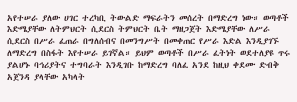አየተሠራ ያለው ሀገር ተረካቢ ትውልድ ማፍራትን መሰረት በማድረግ ነው። ወጣቶች እድሜያቸው ለትምህርት ሲደርስ ትምህርት ቤት ማዘጋጀት እድሜያቸው ለሥራ ሲደርስ በሥራ ፈጠራ በግለሰብና በመንግሥት በመቀጠር የሥራ እድል እንዲያገኙ ለማድረግ በስፋት እየተሠራ ይገኛል። ይህም ወጣቶች በሥራ ፈትነት ወደተለያዩ ጥሩ ያልሆኑ ባኅሪያትና ተግባራት እንዲገቡ ከማድረግ ባለፈ አንደ ከዚህ ቀደሙ ድብቅ አጀንዳ ያላቸው አካላት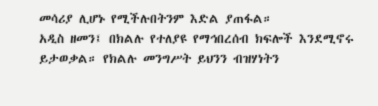መሳሪያ ሊሆኑ የሚችሉበትንም እድል ያጠፋል።
አዲስ ዘመን፤ በክልሉ የተለያዩ የማኅበረሰብ ክፍሎች እንደሚኖሩ ይታወቃል። የክልሉ መንግሥት ይህንን ብዝሃነትን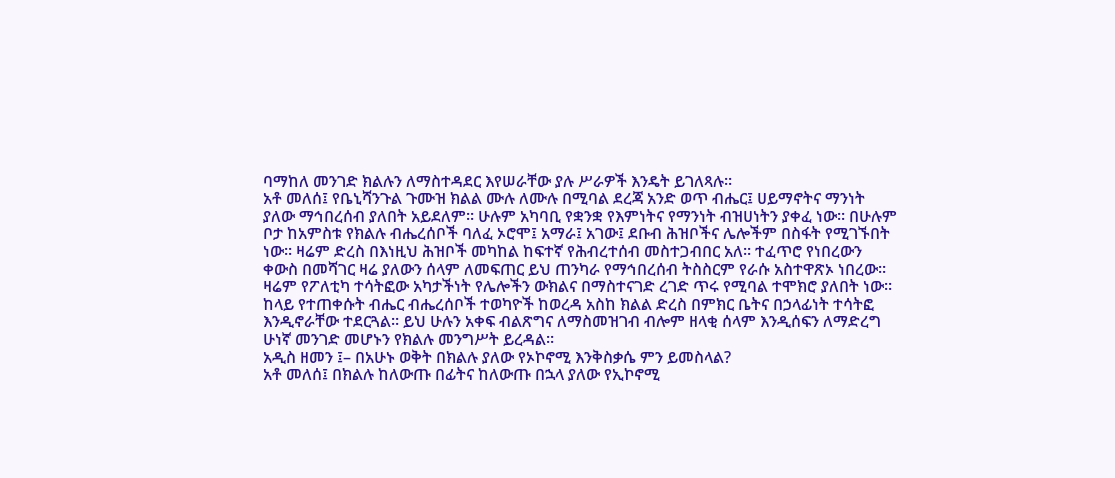ባማከለ መንገድ ክልሉን ለማስተዳደር እየሠራቸው ያሉ ሥራዎች እንዴት ይገለጻሉ።
አቶ መለሰ፤ የቤኒሻንጉል ጉሙዝ ክልል ሙሉ ለሙሉ በሚባል ደረጃ አንድ ወጥ ብሔር፤ ሀይማኖትና ማንነት ያለው ማኅበረሰብ ያለበት አይደለም። ሁሉም አካባቢ የቋንቋ የእምነትና የማንነት ብዝሀነትን ያቀፈ ነው። በሁሉም ቦታ ከአምስቱ የክልሉ ብሔረሰቦች ባለፈ ኦሮሞ፤ አማራ፤ አገው፤ ደቡብ ሕዝቦችና ሌሎችም በስፋት የሚገኙበት ነው። ዛሬም ድረስ በእነዚህ ሕዝቦች መካከል ከፍተኛ የሕብረተሰብ መስተጋብበር አለ። ተፈጥሮ የነበረውን ቀውስ በመሻገር ዛሬ ያለውን ሰላም ለመፍጠር ይህ ጠንካራ የማኅበረሰብ ትስስርም የራሱ አስተዋጽኦ ነበረው። ዛሬም የፖለቲካ ተሳትፎው አካታችነት የሌሎችን ውክልና በማስተናገድ ረገድ ጥሩ የሚባል ተሞክሮ ያለበት ነው። ከላይ የተጠቀሱት ብሔር ብሔረሰቦች ተወካዮች ከወረዳ አስከ ክልል ድረስ በምክር ቤትና በኃላፊነት ተሳትፎ እንዲኖራቸው ተደርጓል። ይህ ሁሉን አቀፍ ብልጽግና ለማስመዝገብ ብሎም ዘላቂ ሰላም እንዲሰፍን ለማድረግ ሁነኛ መንገድ መሆኑን የክልሉ መንግሥት ይረዳል።
አዲስ ዘመን ፤– በአሁኑ ወቅት በክልሉ ያለው የኦኮኖሚ እንቅስቃሴ ምን ይመስላል?
አቶ መለሰ፤ በክልሉ ከለውጡ በፊትና ከለውጡ በኋላ ያለው የኢኮኖሚ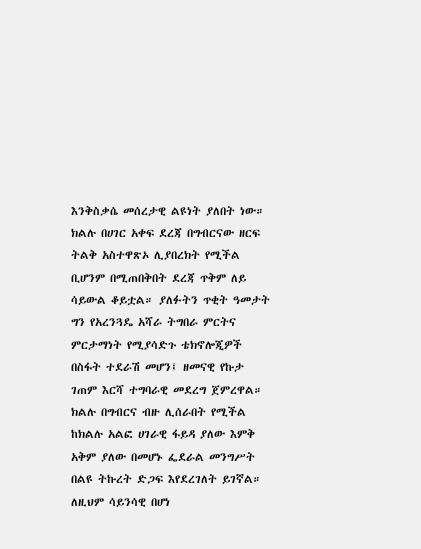እንቅስቃሴ መሰረታዊ ልዩነት ያለበት ነው። ክልሉ በሀገር አቀፍ ደረጃ በግብርናው ዘርፍ ትልቅ አስተዋጽኦ ሊያበረክት የሚችል ቢሆንም በሚጠበቅበት ደረጃ ጥቅም ለይ ሳይውል ቆይቷል። ያለፉትን ጥቂት ዓመታት ግን የአረንጓዴ አሻራ ትግበራ ምርትና ምርታማነት የሚያሳድጉ ቴክኖሎጂዎች በስፋት ተደራሽ መሆን፤ ዘመናዊ የኩታ ገጠም እርሻ ተግባራዊ መደረግ ጀምረዋል። ክልሉ በግብርና ብዙ ሊሰራበት የሚችል ከክልሉ አልፎ ሀገራዊ ፋይዳ ያለው እምቅ አቅም ያለው በመሆኑ ፌደራል መንግሥት በልዩ ትኩረት ድጋፍ እየደረገለት ይገኛል። ለዚህም ሳይንሳዊ በሆነ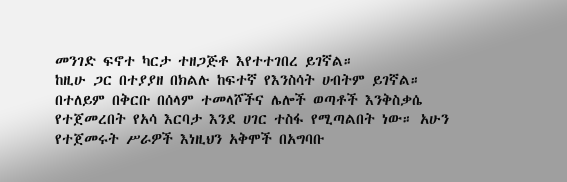መንገድ ፍኖተ ካርታ ተዘጋጅቶ እየተተገበረ ይገኛል።
ከዚሁ ጋር በተያያዘ በክልሉ ከፍተኛ የእንስሳት ሀብትም ይገኛል። በተለይም በቅርቡ በሰላም ተመላሾችና ሌሎች ወጣቶች እንቅስቃሴ የተጀመረበት የአሳ እርባታ እንደ ሀገር ተስፋ የሚጣልበት ነው። አሁን የተጀመሩት ሥራዎች እነዚህን አቅሞች በአግባቡ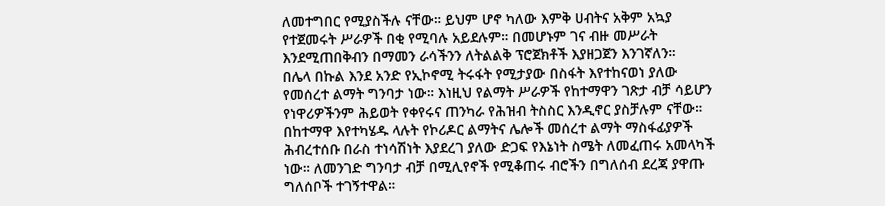ለመተግበር የሚያስችሉ ናቸው። ይህም ሆኖ ካለው እምቅ ሀብትና አቅም አኳያ የተጀመሩት ሥራዎች በቂ የሚባሉ አይደሉም። በመሆኑም ገና ብዙ መሥራት እንደሚጠበቅብን በማመን ራሳችንን ለትልልቅ ፕሮጀክቶች እያዘጋጀን እንገኛለን።
በሌላ በኩል እንደ አንድ የኢኮኖሚ ትሩፋት የሚታያው በስፋት እየተከናወነ ያለው የመሰረተ ልማት ግንባታ ነው። እነዚህ የልማት ሥራዎች የከተማዋን ገጽታ ብቻ ሳይሆን የነዋሪዎችንም ሕይወት የቀየሩና ጠንካራ የሕዝብ ትስስር እንዲኖር ያስቻሉም ናቸው። በከተማዋ እየተካሄዱ ላሉት የኮሪዶር ልማትና ሌሎች መሰረተ ልማት ማስፋፊያዎች ሕብረተሰቡ በራስ ተነሳሽነት እያደረገ ያለው ድጋፍ የእኔነት ስሜት ለመፈጠሩ አመላካች ነው። ለመንገድ ግንባታ ብቻ በሚሊየኖች የሚቆጠሩ ብሮችን በግለሰብ ደረጃ ያዋጡ ግለሰቦች ተገኝተዋል።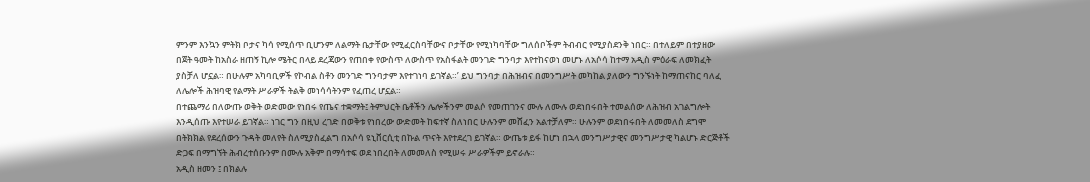ምንም እንኳን ምትክ ቦታና ካሳ የሚሰጥ ቢሆንም ለልማት ቤታቸው የሚፈርስባቸውና ቦታቸው የሚነካባቸው ግለሰቦችም ትብብር የሚያስደንቅ ነበር። በተለይም በተያዘው በጀት ዓመት ከአስራ ዘጠኝ ኪሎ ሜትር በላይ ደረጃውን የጠበቀ የውስጥ ለውስጥ የአስፋልት መንገድ ግንባታ እየተከናወነ መሆኑ ለአሶሳ ከተማ አዲስ ምዕራፍ ለመክፈት ያስቻለ ሆኗል። በሁሉም አካባቢዎች የኮብል ስቶን መንገድ ግንባታም እየተገነባ ይገኛል።’ ይህ ግንባታ በሕዝብና በመንግሥት መካከል ያለውን ግንኙነት ከማጠናከር ባለፈ ለሌሎች ሕዝባዊ የልማት ሥራዎች ትልቅ መነሳሳትንም የፈጠረ ሆኗል።
በተጨማሪ በለውጡ ወቅት ወድመው የነበሩ የጤና ተቋማት፤ ትምህርት ቤቶችን ሌሎችንም መልሶ የመጠገንና ሙሉ ለሙሉ ወደነበሩበት ተመልሰው ለሕዝብ አገልግሎት እንዲሰጡ እየተሠራ ይገኛል። ነገር ግን በዚህ ረገድ በወቅቱ የነበረው ውድመት ከፍተኛ ስለነበር ሁሉንም መሸፈን አልተቻለም። ሁሉንም ወደነበሩበት ለመመለስ ደግሞ በትክክል የደረሰውን ጉዳት መለየት ስለሚያስፈልግ በአሶሳ ዩኒቨርሲቲ በኩል ጥናት እየተደረገ ይገኛል። ውጤቱ ይፋ ከሆነ በኋላ መንግሥታዊና መንግሥታዊ ካልሆኑ ድርጅቶች ድጋፍ በማግኘት ሕብረተሰቡንም በሙሉ አቅም በማሳተፍ ወደ ነበረበት ለመመለስ የሚሠሩ ሥራዎችም ይኖራሉ።
አዲስ ዘመን ፤ በክልሉ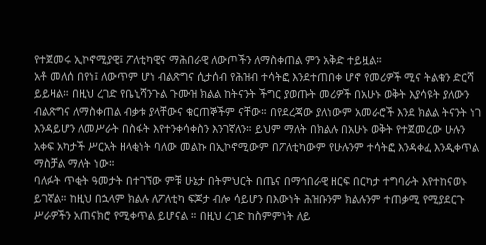የተጀመሩ ኢኮኖሚያዊ፤ ፖለቲካዊና ማሕበራዊ ለውጦችን ለማስቀጠል ምን አቅድ ተይዟል።
አቶ መለሰ በየነ፤ ለውጥም ሆነ ብልጽግና ሲታሰብ የሕዝብ ተሳትፎ እንደተጠበቀ ሆኖ የመሪዎች ሚና ትልቁን ድርሻ ይይዛል። በዚህ ረገድ የቤኒሻንጉል ጉሙዝ ክልል ከትናንት ችግር ያወጡት መሪዎች በአሁኑ ወቅት እያሳዩት ያለውን ብልጽግና ለማስቀጠል ብቃቱ ያላቸውና ቁርጠኞችም ናቸው። በየደረጃው ያለነውም አመራሮች እንደ ክልል ትናንት ነገ እንዳይሆን ለመሥራት በስፋት እየተንቀሳቀስን እንገኛለን። ይህም ማለት በክልሉ በአሁኑ ወቅት የተጀመረው ሁሉን አቀፍ አካታች ሥርአት ዘላቂነት ባለው መልኩ በኢኮኖሚውም በፖለቲካውም የሁሉንም ተሳትፎ እንዳቀፈ እንዲቀጥል ማስቻል ማለት ነው።
ባለፉት ጥቂት ዓመታት በተገኘው ምቹ ሁኔታ በትምህርት በጤና በማኅበራዊ ዘርፍ በርካታ ተግባራት እየተከናወኑ ይገኛል። ከዚህ በኋላም ክልሉ ለፖለቲካ ፍጆታ ብሎ ሳይሆን በእውነት ሕዝቡንም ክልሉንም ተጠቃሚ የሚያደርጉ ሥራዎችን አጠናክሮ የሚቀጥል ይሆናል ። በዚህ ረገድ ከስምምነት ለይ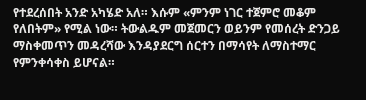የተደረሰበት አንድ አካሄድ አለ። እሱም «ምንም ነገር ተጀምሮ መቆም የለበትም» የሚል ነው። ትውልዱም መጀመርን ወይንም የመሰረት ድንጋይ ማስቀመጥን መዳረሻው እንዳያደርግ ሰርተን በማሳየት ለማስተማር የምንቀሳቀስ ይሆናል።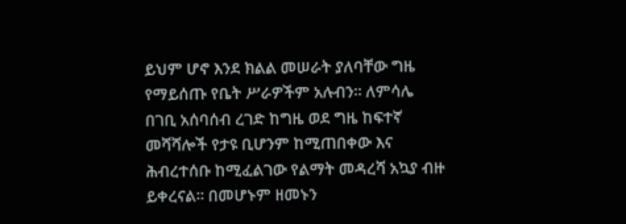ይህም ሆኖ እንደ ክልል መሠራት ያለባቸው ግዜ የማይሰጡ የቤት ሥራዎችም አሉብን። ለምሳሌ በገቢ አሰባሰብ ረገድ ከግዜ ወደ ግዜ ከፍተኛ መሻሻሎች የታዩ ቢሆንም ከሚጠበቀው እና ሕብረተሰቡ ከሚፈልገው የልማት መዳረሻ አኳያ ብዙ ይቀረናል። በመሆኑም ዘመኑን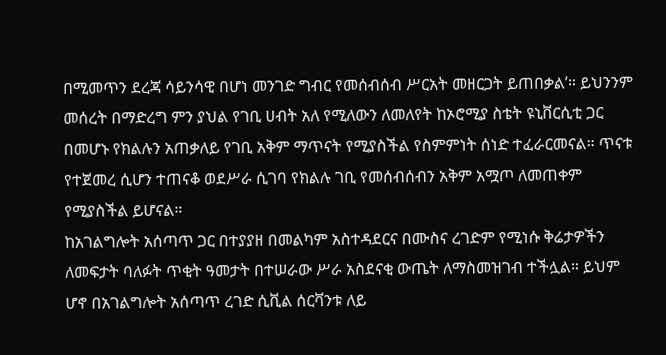በሚመጥን ደረጃ ሳይንሳዊ በሆነ መንገድ ግብር የመሰብሰብ ሥርአት መዘርጋት ይጠበቃል’። ይህንንም መሰረት በማድረግ ምን ያህል የገቢ ሀብት አለ የሚለውን ለመለየት ከኦሮሚያ ስቴት ዩኒቨርሲቲ ጋር በመሆኑ የክልሉን አጠቃለይ የገቢ አቅም ማጥናት የሚያስችል የስምምነት ሰነድ ተፈራርመናል። ጥናቱ የተጀመረ ሲሆን ተጠናቆ ወደሥራ ሲገባ የክልሉ ገቢ የመሰብሰብን አቅም አሟጦ ለመጠቀም የሚያስችል ይሆናል።
ከአገልግሎት አሰጣጥ ጋር በተያያዘ በመልካም አስተዳደርና በሙስና ረገድም የሚነሱ ቅሬታዎችን ለመፍታት ባለፉት ጥቂት ዓመታት በተሠራው ሥራ አስደናቂ ውጤት ለማስመዝገብ ተችሏል። ይህም ሆኖ በአገልግሎት አሰጣጥ ረገድ ሲቪል ሰርቫንቱ ለይ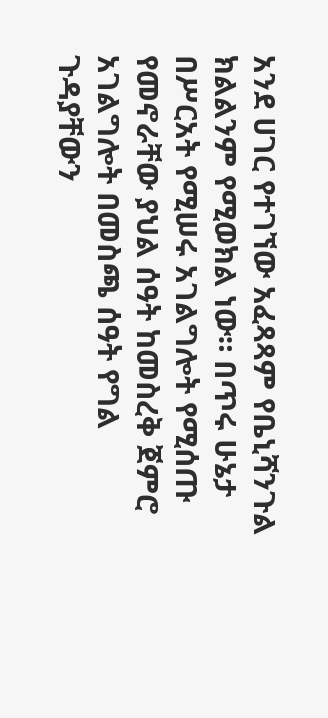አንደ ሀገር የተገኘው አፈጻጻም የቤኒሻንጉል ክልልንም የሚወክል ነው። በጥሩ ሁኔታ በሥርአት የሚሠሩ አገልግሎት የሚሰጡ የመኖራቸው ያህል ሰዓት ከመስረቅ ጀምሮ አገልግሎት በመስጫ ሰዓት የግል ጉዳያቸውን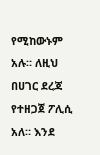የሚከውኑም አሉ። ለዚህ በሀገር ደረጃ የተዘጋጀ ፖሊሲ አለ። እንደ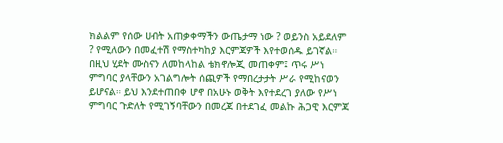ክልልም የሰው ሀብት አጠቃቀማችን ውጤታማ ነው ? ወይንስ አይደለም ? የሚለውን በመፈተሽ የማስተካከያ እርምጃዎች እየተወሰዱ ይገኛል። በዚህ ሂደት ሙስናን ለመከላከል ቴክኖሎጂ መጠቀም፤ ጥሩ ሥነ ምግባር ያላቸውን አገልግሎት ሰጪዎች የማበረታታት ሥራ የሚከናወን ይሆናል። ይህ እንደተጠበቀ ሆኖ በአሁኑ ወቅት እየተደረገ ያለው የሥነ ምግባር ጉድለት የሚገኝባቸውን በመረጃ በተደገፈ መልኩ ሕጋዊ እርምጃ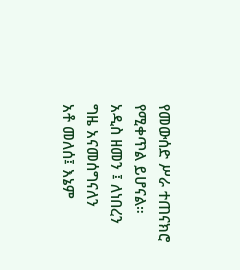የመውሰድ ሥራ ተጠናክሮ የሚቀጥል ይሆናል።
አዲስ ዘመን ፤ ለነበረን ግዜ አናመሰግናለን
አቶ መለሰ፤ እኔም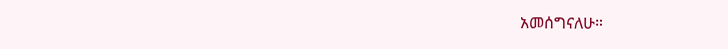አመሰግናለሁ።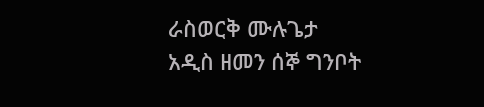ራስወርቅ ሙሉጌታ
አዲስ ዘመን ሰኞ ግንቦት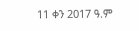11 ቀን 2017 ዓ.ም